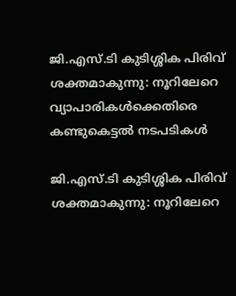ജി.എസ്.ടി കുടിശ്ശിക പിരിവ് ശക്തമാകുന്നു: നൂറിലേറെ വ്യാപാരികൾക്കെതിരെ കണ്ടുകെട്ടൽ നടപടികൾ

ജി.എസ്.ടി കുടിശ്ശിക പിരിവ് ശക്തമാകുന്നു: നൂറിലേറെ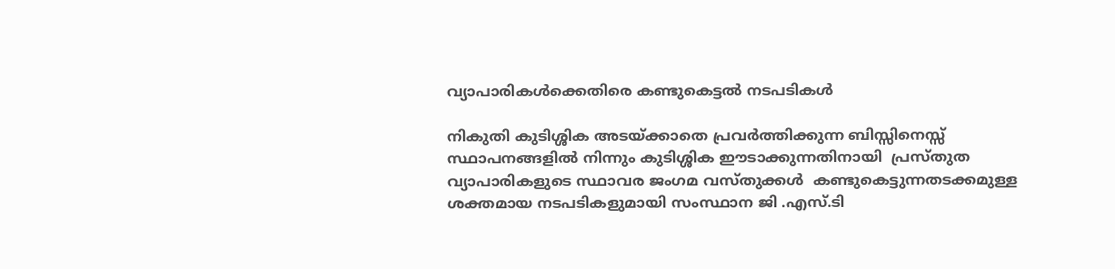വ്യാപാരികൾക്കെതിരെ കണ്ടുകെട്ടൽ നടപടികൾ

നികുതി കുടിശ്ശിക അടയ്ക്കാതെ പ്രവർത്തിക്കുന്ന ബിസ്സിനെസ്സ് സ്ഥാപനങ്ങളിൽ നിന്നും കുടിശ്ശിക ഈടാക്കുന്നതിനായി  പ്രസ്തുത വ്യാപാരികളുടെ സ്ഥാവര ജംഗമ വസ്തുക്കൾ  കണ്ടുകെട്ടുന്നതടക്കമുള്ള  ശക്തമായ നടപടികളുമായി സംസ്ഥാന ജി .എസ്.ടി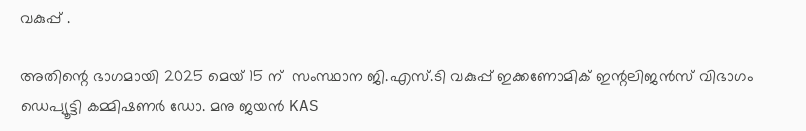വകുപ്പ് .

അതിന്റെ ഭാഗമായി 2025 മെയ് 15 ന്  സംസ്ഥാന ജി.എസ്.ടി വകുപ്പ് ഇക്കണോമിക് ഇന്റലിജൻസ് വിഭാഗം ഡെപ്യൂട്ടി കമ്മിഷണർ ഡോ. മനു ജയൻ KAS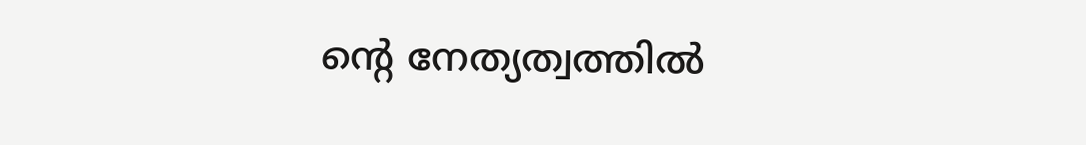ന്റെ നേത്യത്വത്തിൽ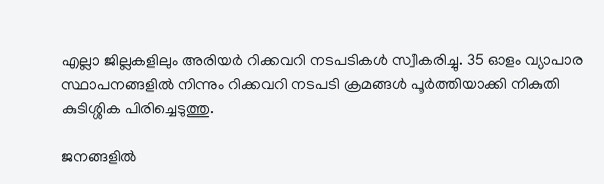എല്ലാ ജില്ലകളിലും അരിയർ റിക്കവറി നടപടികൾ സ്വീകരിച്ചു. 35 ഓളം വ്യാപാര സ്ഥാപനങ്ങളിൽ നിന്നും റിക്കവറി നടപടി ക്രമങ്ങൾ പൂർത്തിയാക്കി നികുതി കുടിശ്ശിക പിരിച്ചെടുത്തു.

ജനങ്ങളിൽ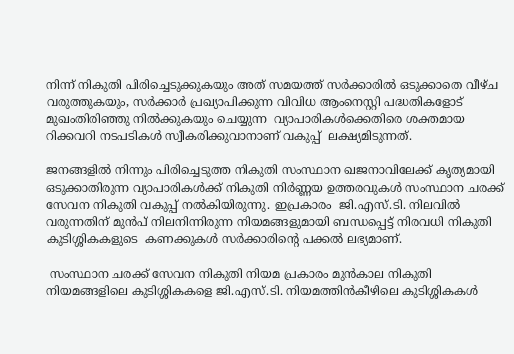നിന്ന് നികുതി പിരിച്ചെടുക്കുകയും അത് സമയത്ത് സർക്കാരിൽ ഒടുക്കാതെ വീഴ്‌ച വരുത്തുകയും, സർക്കാർ പ്രഖ്യാപിക്കുന്ന വിവിധ ആംനെസ്റ്റി പദ്ധതികളോട് മുഖംതിരിഞ്ഞു നിൽക്കുകയും ചെയ്യുന്ന  വ്യാപാരികൾക്കെതിരെ ശക്തമായ റിക്കവറി നടപടികൾ സ്വീകരിക്കുവാനാണ് വകുപ്പ്  ലക്ഷ്യമിടുന്നത്.

ജനങ്ങളിൽ നിന്നും പിരിച്ചെടുത്ത നികുതി സംസ്ഥാന ഖജനാവിലേക്ക് കൃത്യമായി ഒടുക്കാതിരുന്ന വ്യാപാരികൾക്ക് നികുതി നിർണ്ണയ ഉത്തരവുകൾ സംസ്ഥാന ചരക്ക് സേവന നികുതി വകുപ്പ് നൽകിയിരുന്നു. ഇപ്രകാരം  ജി.എസ്.ടി. നിലവിൽ വരുന്നതിന് മുൻപ് നിലനിന്നിരുന്ന നിയമങ്ങളുമായി ബന്ധപ്പെട്ട് നിരവധി നികുതി കുടിശ്ശികകളുടെ  കണക്കുകൾ സർക്കാരിന്റെ പക്കൽ ലഭ്യമാണ്.

 സംസ്ഥാന ചരക്ക് സേവന നികുതി നിയമ പ്രകാരം മുൻകാല നികുതി നിയമങ്ങളിലെ കുടിശ്ശികകളെ ജി.എസ്.ടി. നിയമത്തിൻകീഴിലെ കുടിശ്ശികകൾ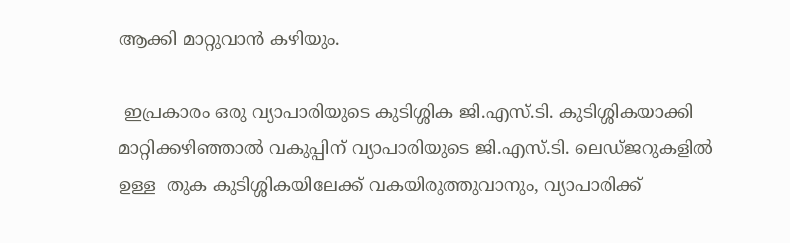ആക്കി മാറ്റുവാൻ കഴിയും.

 ഇപ്രകാരം ഒരു വ്യാപാരിയുടെ കുടിശ്ശിക ജി.എസ്.ടി. കുടിശ്ശികയാക്കി മാറ്റിക്കഴിഞ്ഞാൽ വകുപ്പിന് വ്യാപാരിയുടെ ജി.എസ്.ടി. ലെഡ്‌ജറുകളിൽ ഉള്ള  തുക കുടിശ്ശികയിലേക്ക് വകയിരുത്തുവാനും, വ്യാപാരിക്ക്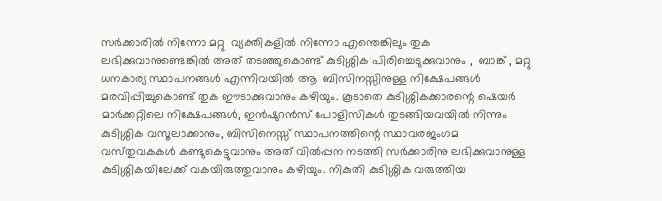സർക്കാരിൽ നിന്നോ മറ്റു  വ്യക്തികളിൽ നിന്നോ എന്തെങ്കിലും തുക ലഭിക്കുവാനുണ്ടെങ്കിൽ അത് തടഞ്ഞുകൊണ്ട് കുടിശ്ശിക പിരിച്ചെടുക്കുവാനും ,  ബാങ്ക് , മറ്റു ധനകാര്യ സ്ഥാപനങ്ങൾ എന്നിവയിൽ ആ  ബിസിനസ്സിനുള്ള നിക്ഷേപങ്ങൾ മരവിപ്പിച്ചുകൊണ്ട് തുക ഈടാക്കുവാനും കഴിയും. കൂടാതെ കുടിശ്ശികക്കാരന്റെ ഷെയർ മാർക്കറ്റിലെ നിക്ഷേപങ്ങൾ, ഇൻഷുറൻസ് പോളിസികൾ തുടങ്ങിയവയിൽ നിന്നും കുടിശ്ശിക വസൂലാക്കാനും, ബിസിനെസ്സ് സ്ഥാപനത്തിന്റെ സ്ഥാവരജംഗമ വസ്‌തുവകകൾ കണ്ടുകെട്ടുവാനും അത് വിൽപ്പന നടത്തി സർക്കാരിനു ലഭിക്കുവാനുള്ള കുടിശ്ശികയിലേക്ക് വകയിരുത്തുവാനും കഴിയും. നികുതി കുടിശ്ശിക വരുത്തിയ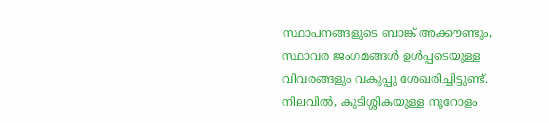സ്ഥാപനങ്ങളുടെ ബാങ്ക് അക്കൗണ്ടും,  സ്ഥാവര ജംഗമങ്ങൾ ഉൾപ്പടെയുള്ള വിവരങ്ങളും വകുപ്പു ശേഖരിച്ചിട്ടുണ്ട്. നിലവിൽ, കുടിശ്ശികയുള്ള നൂറോളം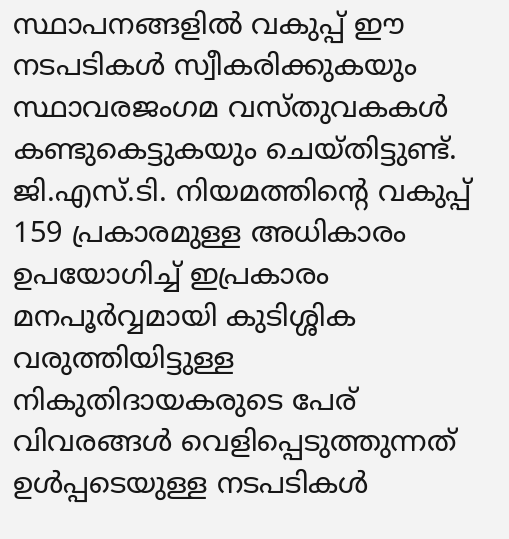സ്ഥാപനങ്ങളിൽ വകുപ്പ് ഈ നടപടികൾ സ്വീകരിക്കുകയും സ്ഥാവരജംഗമ വസ്‌തുവകകൾ കണ്ടുകെട്ടുകയും ചെയ്തിട്ടുണ്ട്. ജി.എസ്.ടി. നിയമത്തിന്റെ വകുപ്പ് 159 പ്രകാരമുള്ള അധികാരം ഉപയോഗിച്ച് ഇപ്രകാരം മനപൂർവ്വമായി കുടിശ്ശിക വരുത്തിയിട്ടുള്ള നികുതിദായകരുടെ പേര് വിവരങ്ങൾ വെളിപ്പെടുത്തുന്നത് ഉൾപ്പടെയുള്ള നടപടികൾ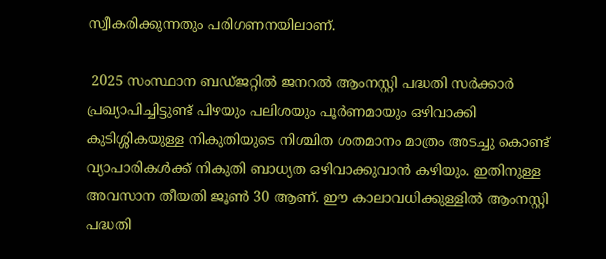സ്വീകരിക്കുന്നതും പരിഗണനയിലാണ്.

 2025 സംസ്ഥാന ബഡ്ജറ്റിൽ ജനറൽ ആംനസ്റ്റി പദ്ധതി സർക്കാർ പ്രഖ്യാപിച്ചിട്ടുണ്ട് പിഴയും പലിശയും പൂർണമായും ഒഴിവാക്കി കുടിശ്ശികയുള്ള നികുതിയുടെ നിശ്ചിത ശതമാനം മാത്രം അടച്ചു കൊണ്ട് വ്യാപാരികൾക്ക് നികുതി ബാധ്യത ഒഴിവാക്കുവാൻ കഴിയും. ഇതിനുള്ള അവസാന തീയതി ജൂൺ 30 ആണ്. ഈ കാലാവധിക്കുള്ളിൽ ആംനസ്റ്റി പദ്ധതി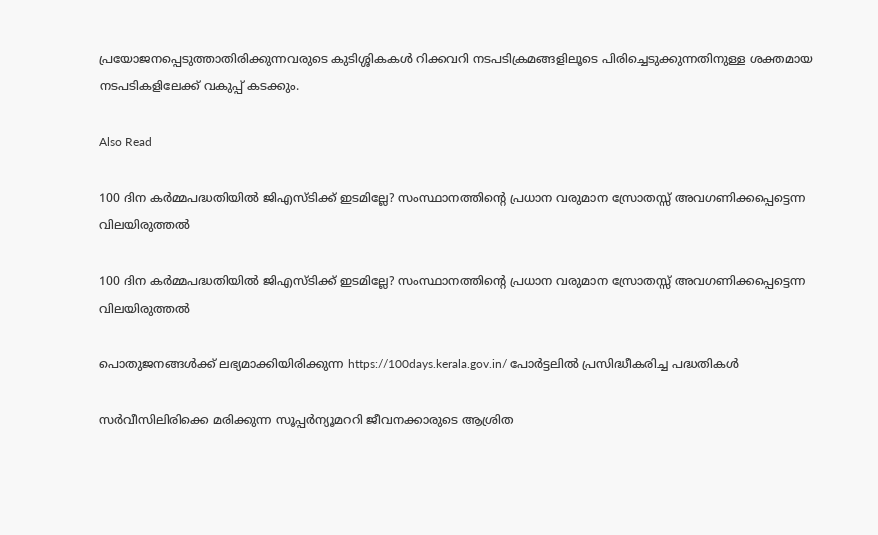പ്രയോജനപ്പെടുത്താതിരിക്കുന്നവരുടെ കുടിശ്ശികകൾ റിക്കവറി നടപടിക്രമങ്ങളിലൂടെ പിരിച്ചെടുക്കുന്നതിനുള്ള ശക്തമായ  നടപടികളിലേക്ക് വകുപ്പ് കടക്കും.

Also Read

100 ദിന കർമ്മപദ്ധതിയിൽ ജിഎസ്‌ടിക്ക് ഇടമില്ലേ? സംസ്ഥാനത്തിന്റെ പ്രധാന വരുമാന സ്രോതസ്സ് അവഗണിക്കപ്പെട്ടെന്ന വിലയിരുത്തൽ

100 ദിന കർമ്മപദ്ധതിയിൽ ജിഎസ്‌ടിക്ക് ഇടമില്ലേ? സംസ്ഥാനത്തിന്റെ പ്രധാന വരുമാന സ്രോതസ്സ് അവഗണിക്കപ്പെട്ടെന്ന വിലയിരുത്തൽ

പൊതുജനങ്ങൾക്ക് ലഭ്യമാക്കിയിരിക്കുന്ന https://100days.kerala.gov.in/ പോർട്ടലിൽ പ്രസിദ്ധീകരിച്ച പദ്ധതികൾ

സർവീസിലിരിക്കെ മരിക്കുന്ന സൂപ്പർന്യൂമററി ജീവനക്കാരുടെ ആശ്രിത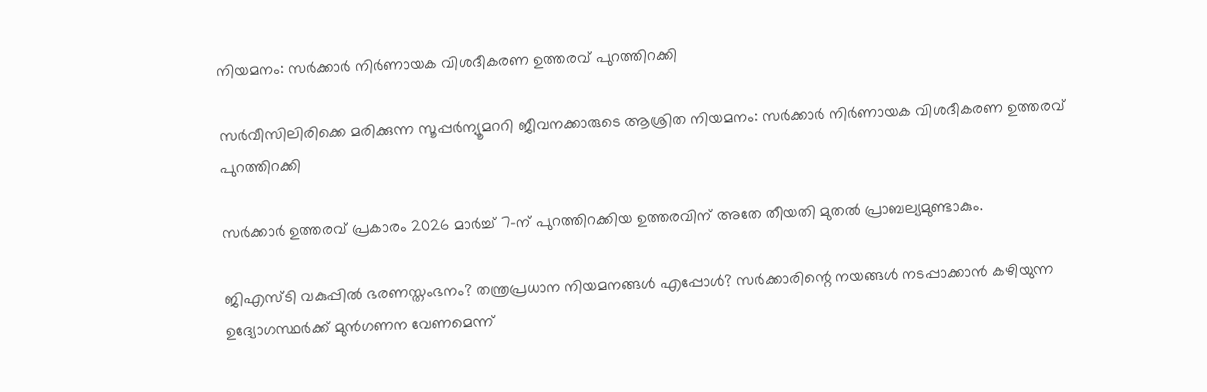നിയമനം: സർക്കാർ നിർണായക വിശദീകരണ ഉത്തരവ് പുറത്തിറക്കി

സർവീസിലിരിക്കെ മരിക്കുന്ന സൂപ്പർന്യൂമററി ജീവനക്കാരുടെ ആശ്രിത നിയമനം: സർക്കാർ നിർണായക വിശദീകരണ ഉത്തരവ് പുറത്തിറക്കി

സർക്കാർ ഉത്തരവ് പ്രകാരം 2026 മാർച്ച് 7-ന് പുറത്തിറക്കിയ ഉത്തരവിന് അതേ തീയതി മുതൽ പ്രാബല്യമുണ്ടാകും.

ജിഎസ്‌ടി വകുപ്പിൽ ഭരണസ്തംഭനം? തന്ത്രപ്രധാന നിയമനങ്ങൾ എപ്പോൾ? സർക്കാരിന്റെ നയങ്ങൾ നടപ്പാക്കാൻ കഴിയുന്ന ഉദ്യോഗസ്ഥർക്ക് മുൻഗണന വേണമെന്ന്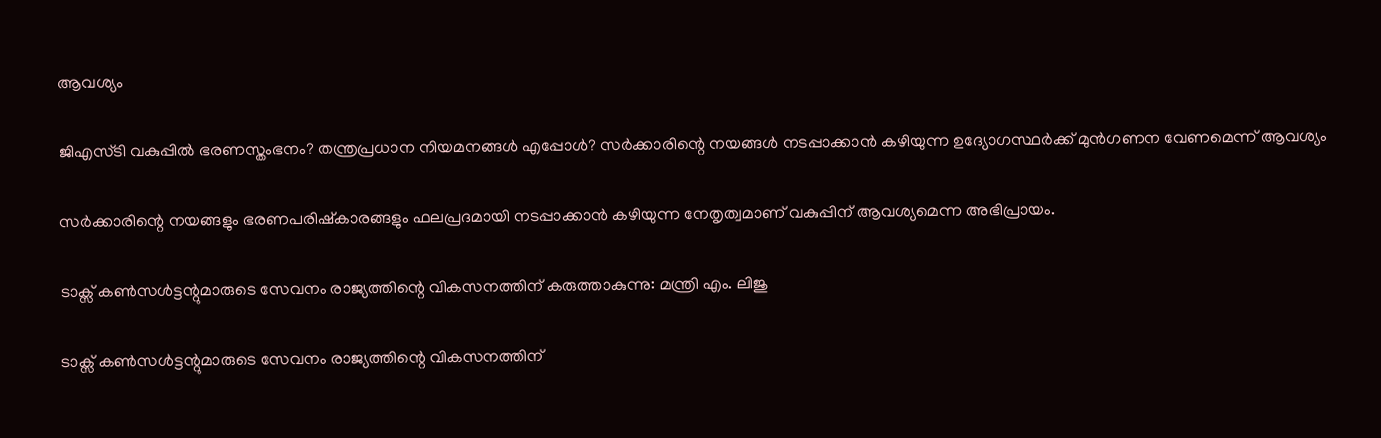ആവശ്യം

ജിഎസ്‌ടി വകുപ്പിൽ ഭരണസ്തംഭനം? തന്ത്രപ്രധാന നിയമനങ്ങൾ എപ്പോൾ? സർക്കാരിന്റെ നയങ്ങൾ നടപ്പാക്കാൻ കഴിയുന്ന ഉദ്യോഗസ്ഥർക്ക് മുൻഗണന വേണമെന്ന് ആവശ്യം

സർക്കാരിന്റെ നയങ്ങളും ഭരണപരിഷ്‌കാരങ്ങളും ഫലപ്രദമായി നടപ്പാക്കാൻ കഴിയുന്ന നേതൃത്വമാണ് വകുപ്പിന് ആവശ്യമെന്ന അഭിപ്രായം.

ടാക്സ് കൺസൾട്ടന്റുമാരുടെ സേവനം രാജ്യത്തിന്റെ വികസനത്തിന് കരുത്താകുന്നു: മന്ത്രി എം. ലിജു

ടാക്സ് കൺസൾട്ടന്റുമാരുടെ സേവനം രാജ്യത്തിന്റെ വികസനത്തിന്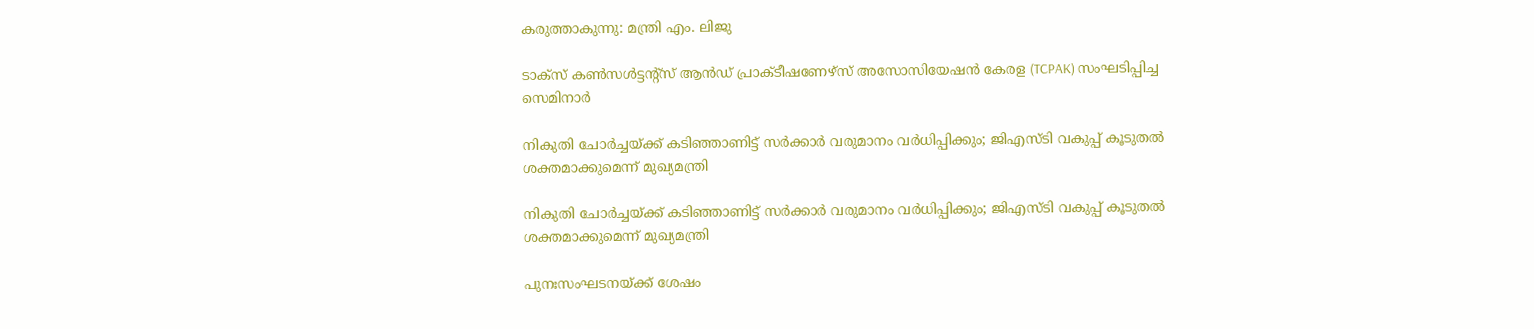കരുത്താകുന്നു: മന്ത്രി എം. ലിജു

ടാക്സ് കൺസൾട്ടന്റ്സ് ആൻഡ് പ്രാക്ടീഷണേഴ്സ് അസോസിയേഷൻ കേരള (TCPAK) സംഘടിപ്പിച്ച സെമിനാർ

നികുതി ചോർച്ചയ്ക്ക് കടിഞ്ഞാണിട്ട് സർക്കാർ വരുമാനം വർധിപ്പിക്കും; ജിഎസ്‌ടി വകുപ്പ് കൂടുതൽ ശക്തമാക്കുമെന്ന് മുഖ്യമന്ത്രി

നികുതി ചോർച്ചയ്ക്ക് കടിഞ്ഞാണിട്ട് സർക്കാർ വരുമാനം വർധിപ്പിക്കും; ജിഎസ്‌ടി വകുപ്പ് കൂടുതൽ ശക്തമാക്കുമെന്ന് മുഖ്യമന്ത്രി

പുനഃസംഘടനയ്ക്ക് ശേഷം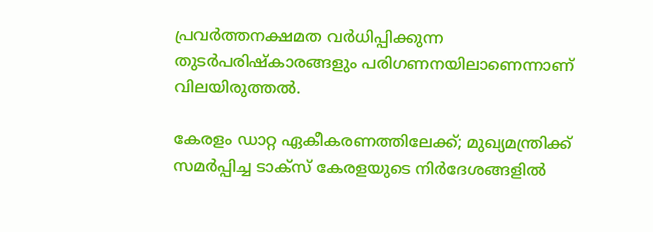പ്രവർത്തനക്ഷമത വർധിപ്പിക്കുന്ന തുടർപരിഷ്കാരങ്ങളും പരിഗണനയിലാണെന്നാണ് വിലയിരുത്തൽ.

കേരളം ഡാറ്റ ഏകീകരണത്തിലേക്ക്; മുഖ്യമന്ത്രിക്ക് സമർപ്പിച്ച ടാക്സ് കേരളയുടെ നിർദേശങ്ങളിൽ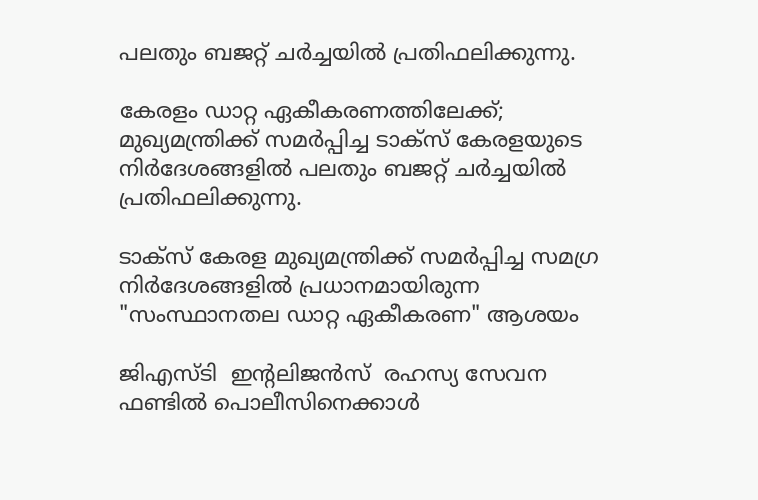പലതും ബജറ്റ് ചർച്ചയിൽ പ്രതിഫലിക്കുന്നു.

കേരളം ഡാറ്റ ഏകീകരണത്തിലേക്ക്; മുഖ്യമന്ത്രിക്ക് സമർപ്പിച്ച ടാക്സ് കേരളയുടെ നിർദേശങ്ങളിൽ പലതും ബജറ്റ് ചർച്ചയിൽ പ്രതിഫലിക്കുന്നു.

ടാക്സ് കേരള മുഖ്യമന്ത്രിക്ക് സമർപ്പിച്ച സമഗ്ര നിർദേശങ്ങളിൽ പ്രധാനമായിരുന്ന "സംസ്ഥാനതല ഡാറ്റ ഏകീകരണ" ആശയം

ജിഎസ്‌ടി  ഇന്റലിജൻസ്  രഹസ്യ സേവന ഫണ്ടിൽ പൊലീസിനെക്കാൾ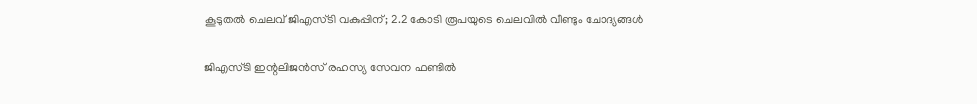കൂടുതൽ ചെലവ് ജിഎസ്‌ടി വകുപ്പിന്; 2.2 കോടി രൂപയുടെ ചെലവിൽ വീണ്ടും ചോദ്യങ്ങൾ

ജിഎസ്‌ടി ഇന്റലിജൻസ് രഹസ്യ സേവന ഫണ്ടിൽ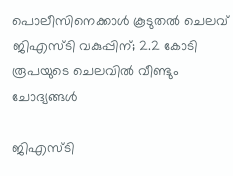പൊലീസിനെക്കാൾ കൂടുതൽ ചെലവ് ജിഎസ്‌ടി വകുപ്പിന്; 2.2 കോടി രൂപയുടെ ചെലവിൽ വീണ്ടും ചോദ്യങ്ങൾ

ജിഎസ്‌ടി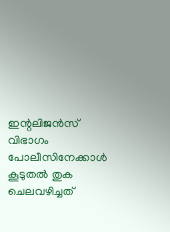ഇന്റലിജൻസ് വിഭാഗം പോലീസിനേക്കാൾ കൂടുതൽ തുക ചെലവഴിച്ചത്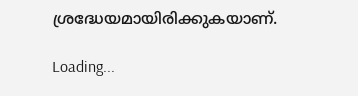ശ്രദ്ധേയമായിരിക്കുകയാണ്.

Loading...